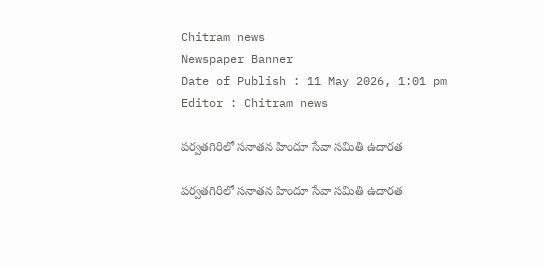Chitram news
Newspaper Banner
Date of Publish : 11 May 2026, 1:01 pm Editor : Chitram news

పర్వతగిరిలో సనాతన హిందూ సేవా సమితి ఉదారత

పర్వతగిరిలో సనాతన హిందూ సేవా సమితి ఉదారత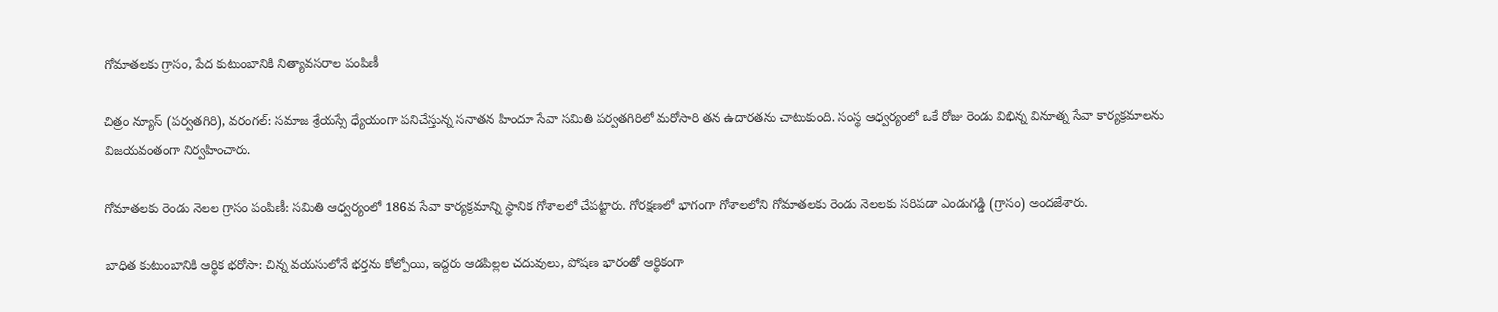గోమాతలకు గ్రాసం, పేద కుటుంబానికి నిత్యావసరాల పంపిణీ

చిత్రం న్యూస్ (పర్వతగిరి), వరంగల్: సమాజ శ్రేయస్సే ధ్యేయంగా పనిచేస్తున్న సనాతన హిందూ సేవా సమితి పర్వతగిరిలో మరోసారి తన ఉదారతను చాటుకుంది. సంస్థ ఆధ్వర్యంలో ఒకే రోజు రెండు విభిన్న వినూత్న సేవా కార్యక్రమాలను విజయవంతంగా నిర్వహించారు.

గోమాతలకు రెండు నెలల గ్రాసం పంపిణీ: సమితి ఆధ్వర్యంలో 186వ సేవా కార్యక్రమాన్ని స్థానిక గోశాలలో చేపట్టారు. గోరక్షణలో భాగంగా గోశాలలోని గోమాతలకు రెండు నెలలకు సరిపడా ఎండుగడ్డి (గ్రాసం) అందజేశారు.

బాధిత కుటుంబానికి ఆర్థిక భరోసా: చిన్న వయసులోనే భర్తను కోల్పోయి, ఇద్దరు ఆడపిల్లల చదువులు, పోషణ భారంతో ఆర్థికంగా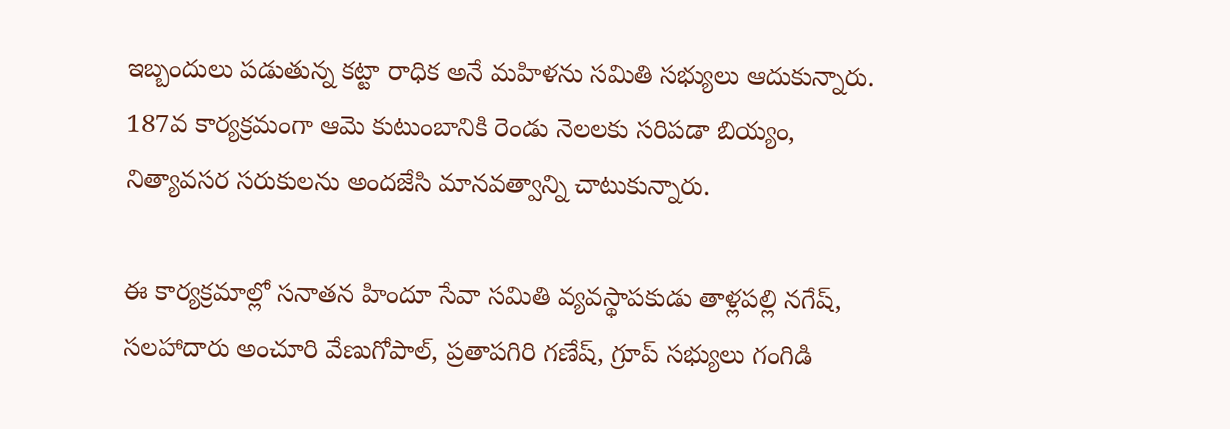ఇబ్బందులు పడుతున్న కట్టా రాధిక అనే మహిళను సమితి సభ్యులు ఆదుకున్నారు. 187వ కార్యక్రమంగా ఆమె కుటుంబానికి రెండు నెలలకు సరిపడా బియ్యం, నిత్యావసర సరుకులను అందజేసి మానవత్వాన్ని చాటుకున్నారు.

ఈ కార్యక్రమాల్లో సనాతన హిందూ సేవా సమితి వ్యవస్థాపకుడు తాళ్లపల్లి నగేష్, సలహాదారు అంచూరి వేణుగోపాల్, ప్రతాపగిరి గణేష్, గ్రూప్ సభ్యులు గంగిడి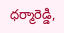ధర్మారెడ్డి,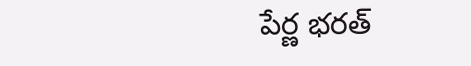పేర్ణ భరత్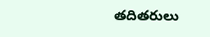తదితరులు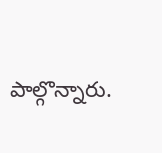పాల్గొన్నారు.